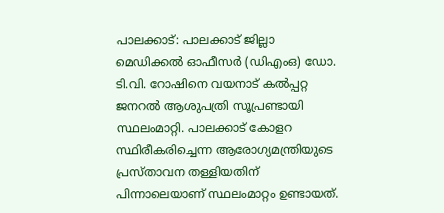പാലക്കാട്: പാലക്കാട് ജില്ലാ മെഡിക്കൽ ഓഫീസർ (ഡിഎംഒ) ഡോ. ടി.വി. റോഷിനെ വയനാട് കൽപ്പറ്റ ജനറൽ ആശുപത്രി സൂപ്രണ്ടായി സ്ഥലംമാറ്റി. പാലക്കാട് കോളറ സ്ഥിരീകരിച്ചെന്ന ആരോഗ്യമന്ത്രിയുടെ പ്രസ്താവന തള്ളിയതിന് പിന്നാലെയാണ് സ്ഥലംമാറ്റം ഉണ്ടായത്.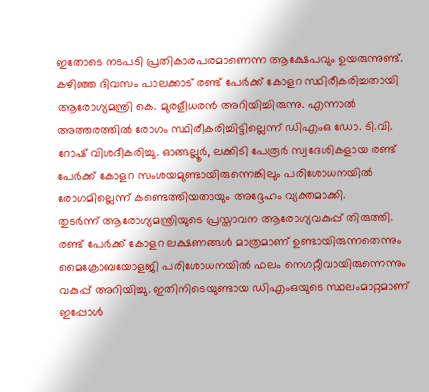ഇതോടെ നടപടി പ്രതികാരപരമാണെന്ന ആക്ഷേപവും ഉയരുന്നുണ്ട്.
കഴിഞ്ഞ ദിവസം പാലക്കാട് രണ്ട് പേർക്ക് കോളറ സ്ഥിരീകരിച്ചതായി ആരോഗ്യമന്ത്രി കെ. മുരളീധരൻ അറിയിച്ചിരുന്നു. എന്നാൽ അത്തരത്തിൽ രോഗം സ്ഥിരീകരിച്ചിട്ടില്ലെന്ന് ഡിഎംഒ ഡോ. ടി.വി. റോഷ് വിശദീകരിച്ചു. ഓങ്ങല്ലൂർ, ലക്കിടി പേരൂർ സ്വദേശികളായ രണ്ട് പേർക്ക് കോളറ സംശയമുണ്ടായിരുന്നെങ്കിലും പരിശോധനയിൽ രോഗമില്ലെന്ന് കണ്ടെത്തിയതായും അദ്ദേഹം വ്യക്തമാക്കി.
തുടർന്ന് ആരോഗ്യമന്ത്രിയുടെ പ്രസ്താവന ആരോഗ്യവകുപ്പ് തിരുത്തി. രണ്ട് പേർക്ക് കോളറ ലക്ഷണങ്ങൾ മാത്രമാണ് ഉണ്ടായിരുന്നതെന്നും മൈക്രോബയോളജി പരിശോധനയിൽ ഫലം നെഗറ്റീവായിരുന്നെന്നും വകുപ്പ് അറിയിച്ചു. ഇതിനിടെയുണ്ടായ ഡിഎംഒയുടെ സ്ഥലംമാറ്റമാണ് ഇപ്പോൾ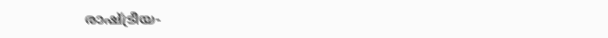രാഷ്ട്രീയ-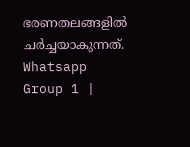ഭരണതലങ്ങളിൽ ചർച്ചയാകുന്നത്.
Whatsapp Group 1 |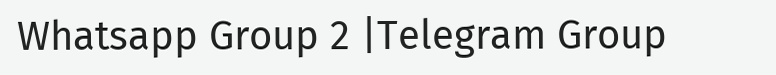Whatsapp Group 2 |Telegram Group